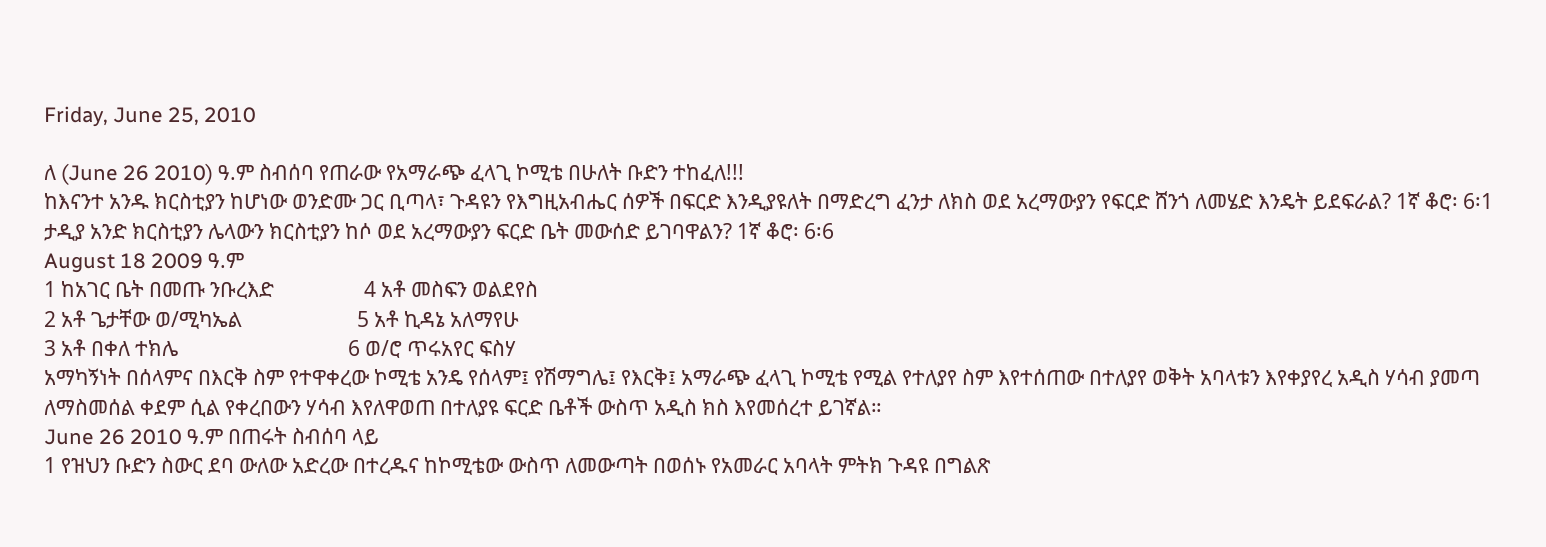Friday, June 25, 2010

ለ (June 26 2010) ዓ.ም ስብሰባ የጠራው የአማራጭ ፈላጊ ኮሚቴ በሁለት ቡድን ተከፈለ!!!
ከእናንተ አንዱ ክርስቲያን ከሆነው ወንድሙ ጋር ቢጣላ፣ ጉዳዩን የእግዚአብሔር ሰዎች በፍርድ እንዲያዩለት በማድረግ ፈንታ ለክስ ወደ አረማውያን የፍርድ ሸንጎ ለመሄድ እንዴት ይደፍራል? 1ኛ ቆሮ፡ 6፡1
ታዲያ አንድ ክርስቲያን ሌላውን ክርስቲያን ከሶ ወደ አረማውያን ፍርድ ቤት መውሰድ ይገባዋልን? 1ኛ ቆሮ፡ 6፡6
August 18 2009 ዓ.ም
1 ከአገር ቤት በመጡ ንቡረእድ                  4 አቶ መስፍን ወልደየስ
2 አቶ ጌታቸው ወ/ሚካኤል                       5 አቶ ኪዳኔ አለማየሁ
3 አቶ በቀለ ተክሌ                                  6 ወ/ሮ ጥሩአየር ፍስሃ
አማካኝነት በሰላምና በእርቅ ስም የተዋቀረው ኮሚቴ አንዴ የሰላም፤ የሽማግሌ፤ የእርቅ፤ አማራጭ ፈላጊ ኮሚቴ የሚል የተለያየ ስም እየተሰጠው በተለያየ ወቅት አባላቱን እየቀያየረ አዲስ ሃሳብ ያመጣ ለማስመሰል ቀደም ሲል የቀረበውን ሃሳብ እየለዋወጠ በተለያዩ ፍርድ ቤቶች ውስጥ አዲስ ክስ እየመሰረተ ይገኛል።
June 26 2010 ዓ.ም በጠሩት ስብሰባ ላይ
1 የዝህን ቡድን ስውር ደባ ውለው አድረው በተረዱና ከኮሚቴው ውስጥ ለመውጣት በወሰኑ የአመራር አባላት ምትክ ጉዳዩ በግልጽ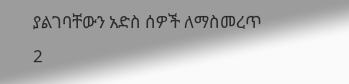ያልገባቸውን አድስ ሰዎች ለማስመረጥ
2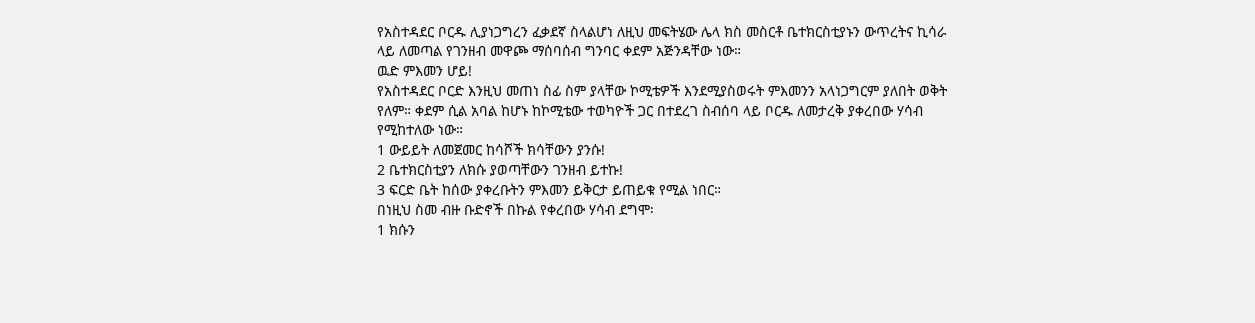የአስተዳደር ቦርዱ ሊያነጋግረን ፈቃደኛ ስላልሆነ ለዚህ መፍትሄው ሌላ ክስ መስርቶ ቤተክርስቲያኑን ውጥረትና ኪሳራ ላይ ለመጣል የገንዘብ መዋጮ ማሰባሰብ ግንባር ቀደም አጅንዳቸው ነው።
ዉድ ምእመን ሆይ!
የአስተዳደር ቦርድ እንዚህ መጠነ ስፊ ስም ያላቸው ኮሚቴዎች እንደሚያስወሩት ምእመንን አላነጋግርም ያለበት ወቅት የለም። ቀደም ሲል አባል ከሆኑ ከኮሚቴው ተወካዮች ጋር በተደረገ ስብሰባ ላይ ቦርዱ ለመታረቅ ያቀረበው ሃሳብ የሚከተለው ነው።
1 ውይይት ለመጀመር ከሳሾች ክሳቸውን ያንሱ!
2 ቤተክርስቲያን ለክሱ ያወጣቸውን ገንዘብ ይተኩ!
3 ፍርድ ቤት ከሰው ያቀረቡትን ምእመን ይቅርታ ይጠይቁ የሚል ነበር።
በነዚህ ስመ ብዙ ቡድኖች በኩል የቀረበው ሃሳብ ደግሞ፡
1 ክሱን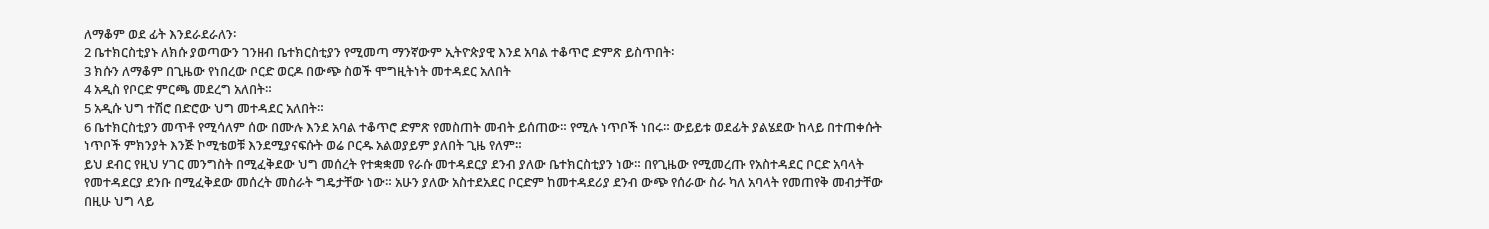ለማቆም ወደ ፊት እንደራደራለን፡
2 ቤተክርስቲያኑ ለክሱ ያወጣውን ገንዘብ ቤተክርስቲያን የሚመጣ ማንኛውም ኢትዮጵያዊ እንደ አባል ተቆጥሮ ድምጽ ይስጥበት፡
3 ክሱን ለማቆም በጊዜው የነበረው ቦርድ ወርዶ በውጭ ስወች ሞግዚትነት መተዳደር አለበት
4 አዲስ የቦርድ ምርጫ መደረግ አለበት።
5 አዲሱ ህግ ተሽሮ በድሮው ህግ መተዳደር አለበት።
6 ቤተክርስቲያን መጥቶ የሚሳለም ሰው በሙሉ እንደ አባል ተቆጥሮ ድምጽ የመስጠት መብት ይሰጠው። የሚሉ ነጥቦች ነበሩ። ውይይቱ ወደፊት ያልሄደው ከላይ በተጠቀሱት ነጥቦች ምክንያት እንጅ ኮሚቴወቹ እንደሚያናፍሱት ወሬ ቦርዱ አልወያይም ያለበት ጊዜ የለም።
ይህ ደብር የዚህ ሃገር መንግስት በሚፈቅደው ህግ መሰረት የተቋቋመ የራሱ መተዳደርያ ደንብ ያለው ቤተክርስቲያን ነው። በየጊዜው የሚመረጡ የአስተዳደር ቦርድ አባላት የመተዳደርያ ደንቡ በሚፈቅደው መሰረት መስራት ግዴታቸው ነው። አሁን ያለው አስተደአደር ቦርድም ከመተዳደሪያ ደንብ ውጭ የሰራው ስራ ካለ አባላት የመጠየቅ መብታቸው በዚሁ ህግ ላይ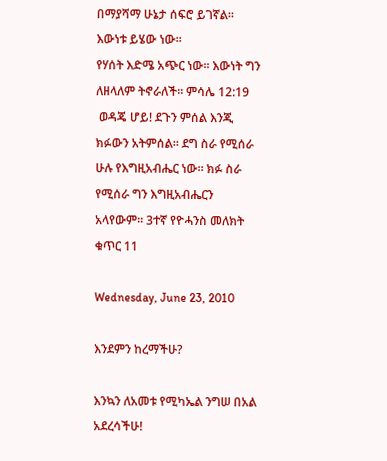በማያሻማ ሁኔታ ሰፍሮ ይገኛል።
እውነቱ ይሄው ነው።
የሃሰት እድሜ አጭር ነው። እውነት ግን ለዘላለም ትኖራለች። ምሳሌ 12:19
 ወዳጄ ሆይ! ደጉን ምሰል እንጂ ክፉውን አትምሰል። ደግ ስራ የሚሰራ ሁሉ የእግዚአብሔር ነው። ክፉ ስራ የሚሰራ ግን እግዚአብሔርን አላየውም። 3ተኛ የዮሓንስ መለክት ቁጥር 11

Wednesday, June 23, 2010

እንደምን ከረማችሁ?

እንኳን ለአመቱ የሚካኤል ንግሠ በአል አደረሳችሁ!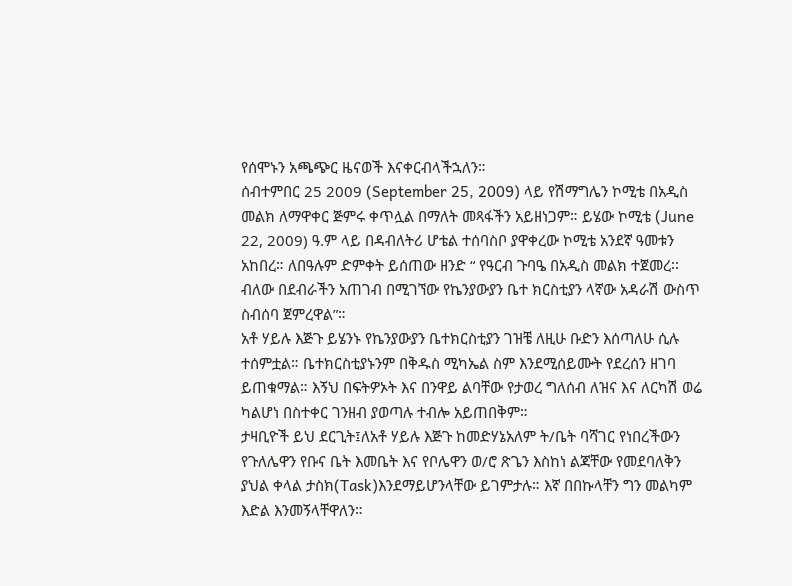የሰሞኑን አጫጭር ዜናወች እናቀርብላችኋለን።
ሰብተምበር 25 2009 (September 25, 2009) ላይ የሽማግሌን ኮሚቴ በአዲስ መልክ ለማዋቀር ጅምሩ ቀጥሏል በማለት መጻፋችን አይዘነጋም። ይሄው ኮሚቴ (June 22, 2009) ዓ.ም ላይ በዳብለትሪ ሆቴል ተሰባስቦ ያዋቀረው ኮሚቴ አንደኛ ዓመቱን አከበረ። ለበዓሉም ድምቀት ይሰጠው ዘንድ “ የዓርብ ጉባዔ በአዲስ መልክ ተጀመረ፡፡ ብለው በደብራችን አጠገብ በሚገኘው የኬንያውያን ቤተ ክርስቲያን ላኛው አዳራሽ ውስጥ ስብሰባ ጀምረዋል”።
አቶ ሃይሉ እጅጉ ይሄንኑ የኬንያውያን ቤተክርስቲያን ገዝቼ ለዚሁ ቡድን እሰጣለሁ ሲሉ ተሰምቷል። ቤተክርስቲያኑንም በቅዱስ ሚካኤል ስም እንደሚሰይሙት የደረሰን ዘገባ ይጠቁማል። እኝህ በፍትዎኦት እና በንዋይ ልባቸው የታወረ ግለሰብ ለዝና እና ለርካሽ ወሬ ካልሆነ በስተቀር ገንዘብ ያወጣሉ ተብሎ አይጠበቅም።
ታዛቢዮች ይህ ደርጊት፤ለአቶ ሃይሉ እጅጉ ከመድሃኔአለም ት/ቤት ባሻገር የነበረችውን የጉለሌዋን የቡና ቤት እመቤት እና የቦሌዋን ወ/ሮ ጽጌን እስከነ ልጃቸው የመደባለቅን ያህል ቀላል ታስክ(Task)እንደማይሆንላቸው ይገምታሉ። እኛ በበኩላቸን ግን መልካም እድል እንመኝላቸዋለን።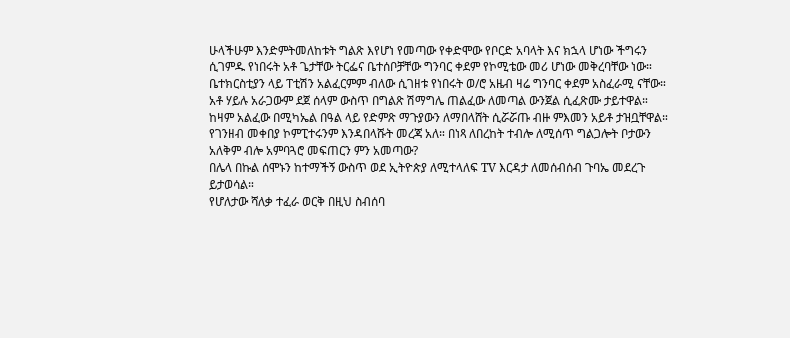ሁላችሁም እንድምትመለከቱት ግልጽ እየሆነ የመጣው የቀድሞው የቦርድ አባላት እና ክኋላ ሆነው ችግሩን ሲገምዱ የነበሩት አቶ ጌታቸው ትርፌና ቤተሰቦቻቸው ግንባር ቀደም የኮሚቴው መሪ ሆነው መቅረባቸው ነው። ቤተክርስቲያን ላይ ፐቲሽን አልፈርምም ብለው ሲገዘቱ የነበሩት ወ/ሮ አዜብ ዛሬ ግንባር ቀደም አስፈራሚ ናቸው።
አቶ ሃይሉ አራጋውም ደጀ ሰላም ውስጥ በግልጽ ሽማግሌ ጠልፈው ለመጣል ውንጀል ሲፈጽሙ ታይተዋል። ከዛም አልፈው በሚካኤል በዓል ላይ የድምጽ ማጉያውን ለማበላሸት ሲሯሯጡ ብዙ ምእመን አይቶ ታዝቧቸዋል። የገንዘብ መቀበያ ኮምፒተሩንም እንዳበላሹት መረጃ አለ። በነጻ ለበረከት ተብሎ ለሚሰጥ ግልጋሎት ቦታውን አለቅም ብሎ አምባጓሮ መፍጠርን ምን አመጣው?
በሌላ በኩል ሰሞኑን ከተማችኝ ውስጥ ወደ ኢትዮጵያ ለሚተላለፍ TV እርዳታ ለመሰብሰብ ጉባኤ መደረጉ ይታወሳል።
የሆለታው ሻለቃ ተፈራ ወርቅ በዚህ ስብሰባ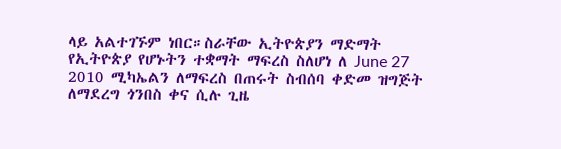ላይ አልተገኙም ነበር።ስራቸው ኢትዮጵያን ማድማት የኢትዮጵያ የሆኑትን ተቋማት ማፍረስ ስለሆነ ለ June 27 2010 ሚካኤልን ለማፍረስ በጠሩት ስብሰባ ቀድመ ዝግጅት ለማደረግ ጎንበስ ቀና ሲሉ ጊዜ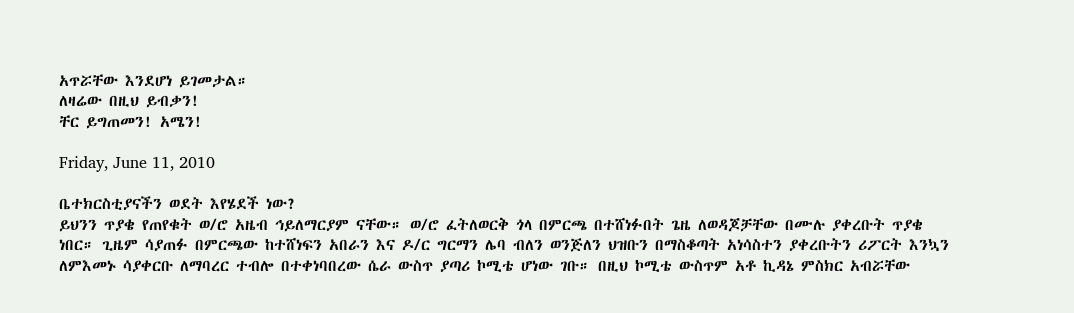አጥሯቸው እንደሆነ ይገመታል።
ለዛሬው በዚህ ይብቃን!
ቸር ይግጠመን! አሜን!

Friday, June 11, 2010

ቤተክርስቲያናችን ወደት እየሄደች ነው?
ይህንን ጥያቄ የጠየቁት ወ/ሮ አዜብ ኅይለማርያም ናቸው። ወ/ሮ ፈትለወርቅ ጎላ በምርጫ በተሸነፉበት ጌዜ ለወዳጆቻቸው በሙሉ ያቀረቡት ጥያቄ ነበር። ጊዜም ሳያጠፉ በምርጫው ከተሸነፍን አበራን እና ዶ/ር ግርማን ሌባ ብለን ወንጅለን ህዝቡን በማስቆጣት አነሳስተን ያቀረቡትን ሪፖርት እንኳን ለምእመኑ ሳያቀርቡ ለማባረር ተብሎ በተቀነባበረው ሴራ ውስጥ ያጣሪ ኮሚቴ ሆነው ገቡ። በዚህ ኮሚቴ ውስጥም አቶ ኪዳኔ ምስክር አብሯቸው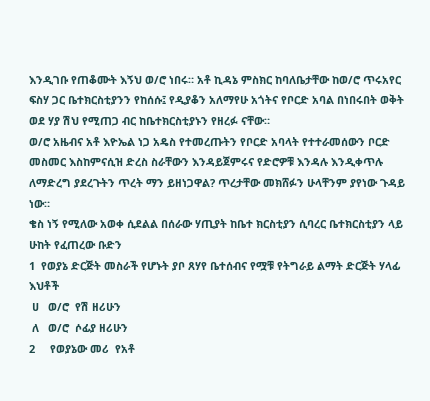እንዲገቡ የጠቆሙት እኝህ ወ/ሮ ነበሩ። አቶ ኪዳኔ ምስክር ከባለቤታቸው ከወ/ሮ ጥሩአየር ፍስሃ ጋር ቤተክርስቲያንን የከሰሱ፤ የዲያቆን አለማየሁ አጎትና የቦርድ አባል በነበሩበት ወቅት ወደ ሃያ ሽህ የሚጠጋ ብር ከቤተክርስቲያኑን የዘረፉ ናቸው።
ወ/ሮ አዜብና አቶ እዮኤል ነጋ አዴስ የተመረጡትን የቦርድ አባላት የተተራመሰውን ቦርድ መስመር እስከምናሲዝ ድረስ ስራቸውን እንዳይጀምሩና የድሮዎቹ እንዳሉ እንዲቀጥሉ ለማድረግ ያደረጉትን ጥረት ማን ይዘነጋዋል? ጥረታቸው መክሸፉን ሁላቸንም ያየነው ጉዳይ ነው።
ቄስ ነኝ የሚለው አወቀ ሲደልል በሰራው ሃጢያት ከቤተ ክርስቲያን ሲባረር ቤተክርስቲያን ላይ ሁከት የፈጠረው ቡድን
1  የወያኔ ድርጅት መስራች የሆኑት ያቦ ጸሃየ ቤተሰብና የሟቹ የትግራይ ልማት ድርጅት ሃላፊ እህቶች
 ሀ   ወ/ሮ  የሽ ዘሪሁን
 ለ   ወ/ሮ  ሶፊያ ዘሪሁን
2     የወያኔው መሪ  የአቶ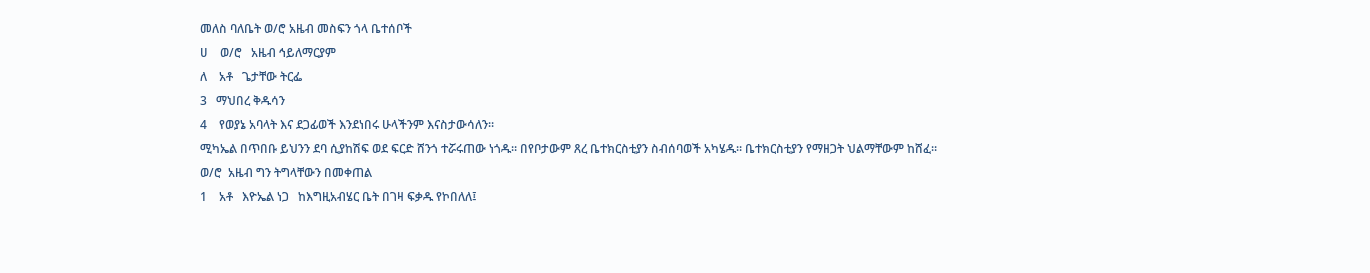መለስ ባለቤት ወ/ሮ አዜብ መስፍን ጎላ ቤተሰቦች
ሀ    ወ/ሮ   አዜብ ኅይለማርያም
ለ    አቶ   ጌታቸው ትርፌ
3   ማህበረ ቅዱሳን
4    የወያኔ አባላት እና ደጋፊወች እንደነበሩ ሁላችንም እናስታውሳለን።
ሚካኤል በጥበቡ ይህንን ደባ ሲያከሽፍ ወደ ፍርድ ሸንጎ ተሯሩጠው ነጎዱ። በየቦታውም ጸረ ቤተክርስቲያን ስብሰባወች አካሄዱ። ቤተክርስቲያን የማዘጋት ህልማቸውም ከሸፈ።
ወ/ሮ  አዜብ ግን ትግላቸውን በመቀጠል
1    አቶ   እዮኤል ነጋ   ከእግዚአብሄር ቤት በገዛ ፍቃዱ የኮበለለ፤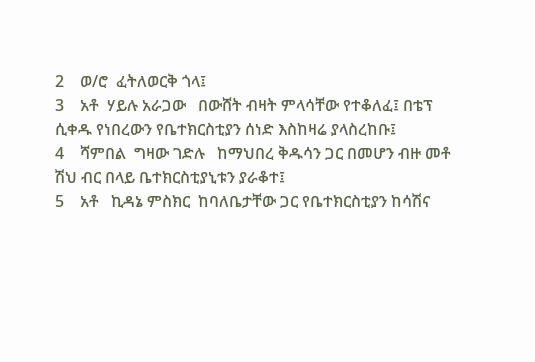2    ወ/ሮ  ፈትለወርቅ ጎላ፤
3    አቶ  ሃይሉ አራጋው   በውሸት ብዛት ምላሳቸው የተቆለፈ፤ በቴፕ ሲቀዱ የነበረውን የቤተክርስቲያን ሰነድ እስከዛሬ ያላስረከቡ፤
4    ሻምበል  ግዛው ገድሉ   ከማህበረ ቅዱሳን ጋር በመሆን ብዙ መቶ ሽህ ብር በላይ ቤተክርስቲያኒቱን ያራቆተ፤
5    አቶ   ኪዳኔ ምስክር  ከባለቤታቸው ጋር የቤተክርስቲያን ከሳሽና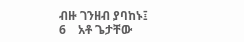ብዙ ገንዘብ ያባከኑ፤
6    አቶ ጌታቸው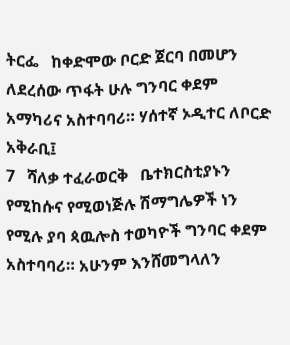ትርፌ   ከቀድሞው ቦርድ ጀርባ በመሆን ለደረሰው ጥፋት ሁሉ ግንባር ቀደም አማካሪና አስተባባሪ። ሃሰተኛ ኦዲተር ለቦርድ አቅራቢ፤
7   ሻለቃ ተፈራወርቅ   ቤተክርስቲያኑን የሚከሱና የሚወነጅሉ ሽማግሌዎች ነን የሚሉ ያባ ጳዉሎስ ተወካዮች ግንባር ቀደም አስተባባሪ። አሁንም እንሸመግላለን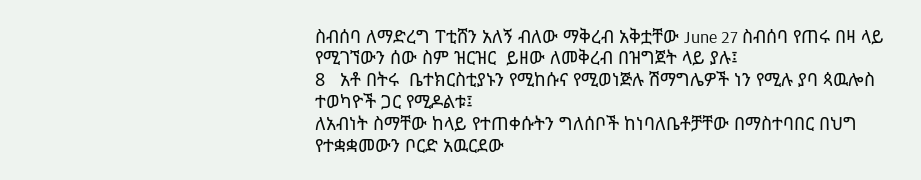ስብሰባ ለማድረግ ፐቲሸን አለኝ ብለው ማቅረብ አቅቷቸው June 27 ስብሰባ የጠሩ በዛ ላይ የሚገኘውን ሰው ስም ዝርዝር  ይዘው ለመቅረብ በዝግጀት ላይ ያሉ፤
8   አቶ በትሩ  ቤተክርስቲያኑን የሚከሱና የሚወነጅሉ ሽማግሌዎች ነን የሚሉ ያባ ጳዉሎስ ተወካዮች ጋር የሚዶልቱ፤
ለአብነት ስማቸው ከላይ የተጠቀሱትን ግለሰቦች ከነባለቤቶቻቸው በማስተባበር በህግ የተቋቋመውን ቦርድ አዉርደው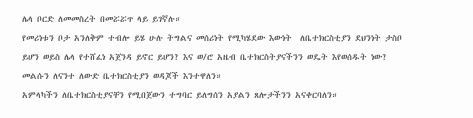ሌላ ቦርድ ለመመስረት በመሯሯጥ ላይ ይገኛሉ።
የመሪነቱን ቦታ አንለቅም ተብሎ ይሄ ሁሉ ትግልና መሰሪነት የሚካሄደው እውነት  ለቤተክርስቲያን ደህንነት ታስቦ ይሆን ወይስ ሌላ የተሸፈነ አጀንዳ ይኖር ይሆን? እና ወ/ሮ አዜብ ቤተክርስትያናችንን ወዴት እየወሰዱት ነው?
መልሱን ለናንተ ለውድ ቤተክርስቲያን ወዳጆች እንተዋለን።
አምላካችን ለቤተክርስቲያናቸን የሚበጀውን ተግባር ይለግሰን አያልን ጸሎታችንን አናቀርባለን።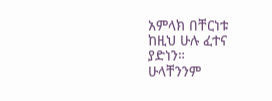አምላክ በቸርነቱ ከዚህ ሁሉ ፈተና ያድነን።
ሁላቸንንም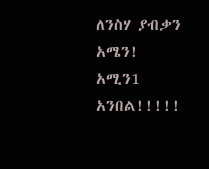ለንስሃ ያብቃን
አሜን! አሚን1 አንበል!!!!!